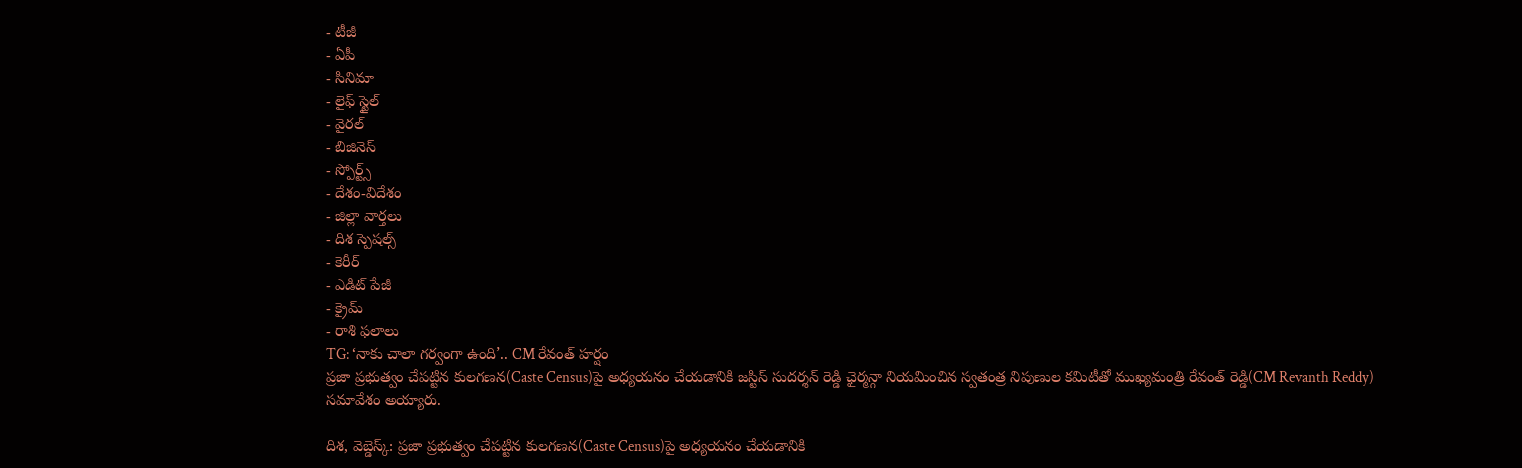- టీజీ
- ఏపీ
- సినిమా
- లైఫ్ స్టైల్
- వైరల్
- బిజినెస్
- స్పోర్ట్స్
- దేశం-విదేశం
- జిల్లా వార్తలు
- దిశ స్పెషల్స్
- కెరీర్
- ఎడిట్ పేజీ
- క్రైమ్
- రాశి ఫలాలు
TG: ‘నాకు చాలా గర్వంగా ఉంది’.. CM రేవంత్ హర్షం
ప్రజా ప్రభుత్వం చేపట్టిన కులగణన(Caste Census)పై అధ్యయనం చేయడానికి జస్టిస్ సుదర్శన్ రెడ్డి ఛైర్మన్గా నియమించిన స్వతంత్ర నిపుణుల కమిటీతో ముఖ్యమంత్రి రేవంత్ రెడ్డి(CM Revanth Reddy) సమావేశం అయ్యారు.

దిశ, వెబ్డెస్క్: ప్రజా ప్రభుత్వం చేపట్టిన కులగణన(Caste Census)పై అధ్యయనం చేయడానికి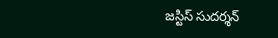జస్టిస్ సుదర్శన్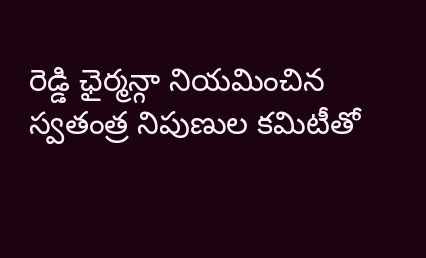రెడ్డి ఛైర్మన్గా నియమించిన స్వతంత్ర నిపుణుల కమిటీతో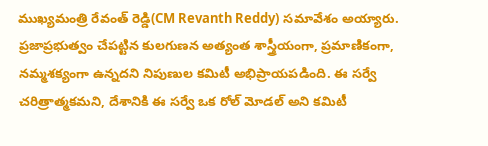ముఖ్యమంత్రి రేవంత్ రెడ్డి(CM Revanth Reddy) సమావేశం అయ్యారు. ప్రజాప్రభుత్వం చేపట్టిన కులగుణన అత్యంత శాస్త్రీయంగా, ప్రమాణికంగా, నమ్మశక్యంగా ఉన్నదని నిపుణుల కమిటీ అభిప్రాయపడింది. ఈ సర్వే చరిత్రాత్మకమని, దేశానికి ఈ సర్వే ఒక రోల్ మోడల్ అని కమిటీ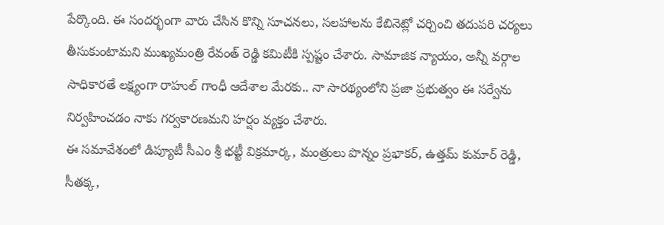పేర్కొంది. ఈ సందర్భంగా వారు చేసిన కొన్ని సూచనలు, సలహాలను కేబినెట్లో చర్చించి తదుపరి చర్యలు తీసుకుంటామని ముఖ్యమంత్రి రేవంత్ రెడ్డి కమిటీకి స్పష్టం చేశారు. సామాజిక న్యాయం, అన్నీ వర్గాల సాధికారతే లక్ష్యంగా రాహుల్ గాంధీ ఆదేశాల మేరకు.. నా సారథ్యంలోని ప్రజా ప్రభుత్వం ఈ సర్వేను నిర్వహించడం నాకు గర్వకారణమని హర్షం వ్యక్తం చేశారు.
ఈ సమావేశంలో డిప్యూటీ సీఎం శ్రీ భట్టీ విక్రమార్క, మంత్రులు పొన్నం ప్రభాకర్, ఉత్తమ్ కుమార్ రెడ్డి, సీతక్క,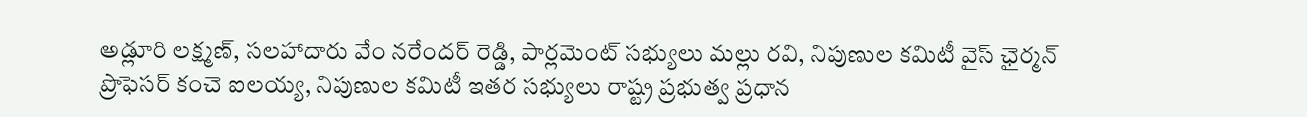అడ్లూరి లక్ష్మణ్, సలహాదారు వేం నరేందర్ రెడ్డి, పార్లమెంట్ సభ్యులు మల్లు రవి, నిపుణుల కమిటీ వైస్ ఛైర్మన్ ప్రొఫెసర్ కంచె ఐలయ్య, నిపుణుల కమిటీ ఇతర సభ్యులు రాష్ట్ర ప్రభుత్వ ప్రధాన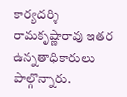కార్యదర్శి రామకృష్ణారావు ఇతర ఉన్నతాధికారులు పాల్గొన్నారు.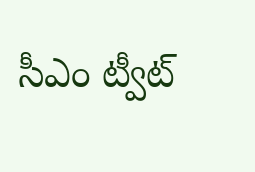సీఎం ట్వీట్